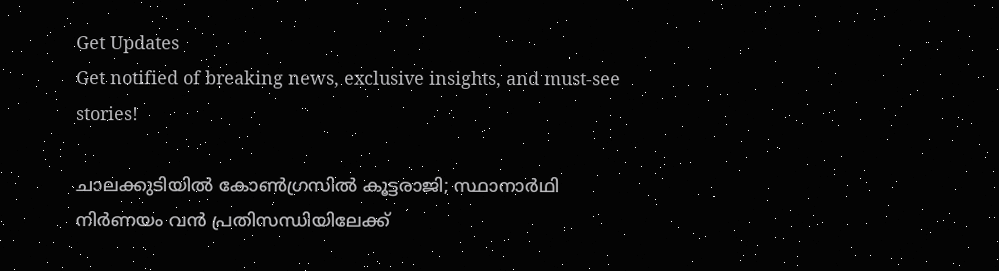Get Updates
Get notified of breaking news, exclusive insights, and must-see stories!

ചാലക്കുടിയില്‍ കോണ്‍ഗ്രസില്‍ കൂട്ടരാജി; സ്ഥാനാര്‍ഥി നിര്‍ണയം വന്‍ പ്രതിസന്ധിയിലേക്ക്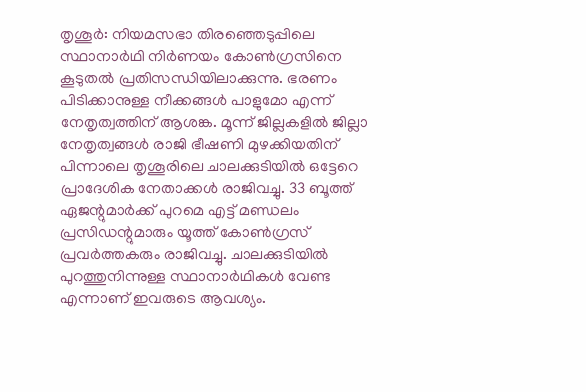തൃശൂര്‍: നിയമസഭാ തിരഞ്ഞെടുപ്പിലെ സ്ഥാനാര്‍ഥി നിര്‍ണയം കോണ്‍ഗ്രസിനെ കൂടുതല്‍ പ്രതിസന്ധിയിലാക്കുന്നു. ഭരണം പിടിക്കാനുള്ള നീക്കങ്ങള്‍ പാളുമോ എന്ന് നേതൃത്വത്തിന് ആശങ്ക. മൂന്ന് ജില്ലകളില്‍ ജില്ലാ നേതൃത്വങ്ങള്‍ രാജി ഭീഷണി മുഴക്കിയതിന് പിന്നാലെ തൃശൂരിലെ ചാലക്കുടിയില്‍ ഒട്ടേറെ പ്രാദേശിക നേതാക്കള്‍ രാജിവച്ചു. 33 ബൂത്ത് ഏജന്റുമാര്‍ക്ക് പുറമെ എട്ട് മണ്ഡലം പ്രസിഡന്റുമാരും യൂത്ത് കോണ്‍ഗ്രസ് പ്രവര്‍ത്തകരും രാജിവച്ചു. ചാലക്കുടിയില്‍ പുറത്തുനിന്നുള്ള സ്ഥാനാര്‍ഥികള്‍ വേണ്ട എന്നാണ് ഇവരുടെ ആവശ്യം.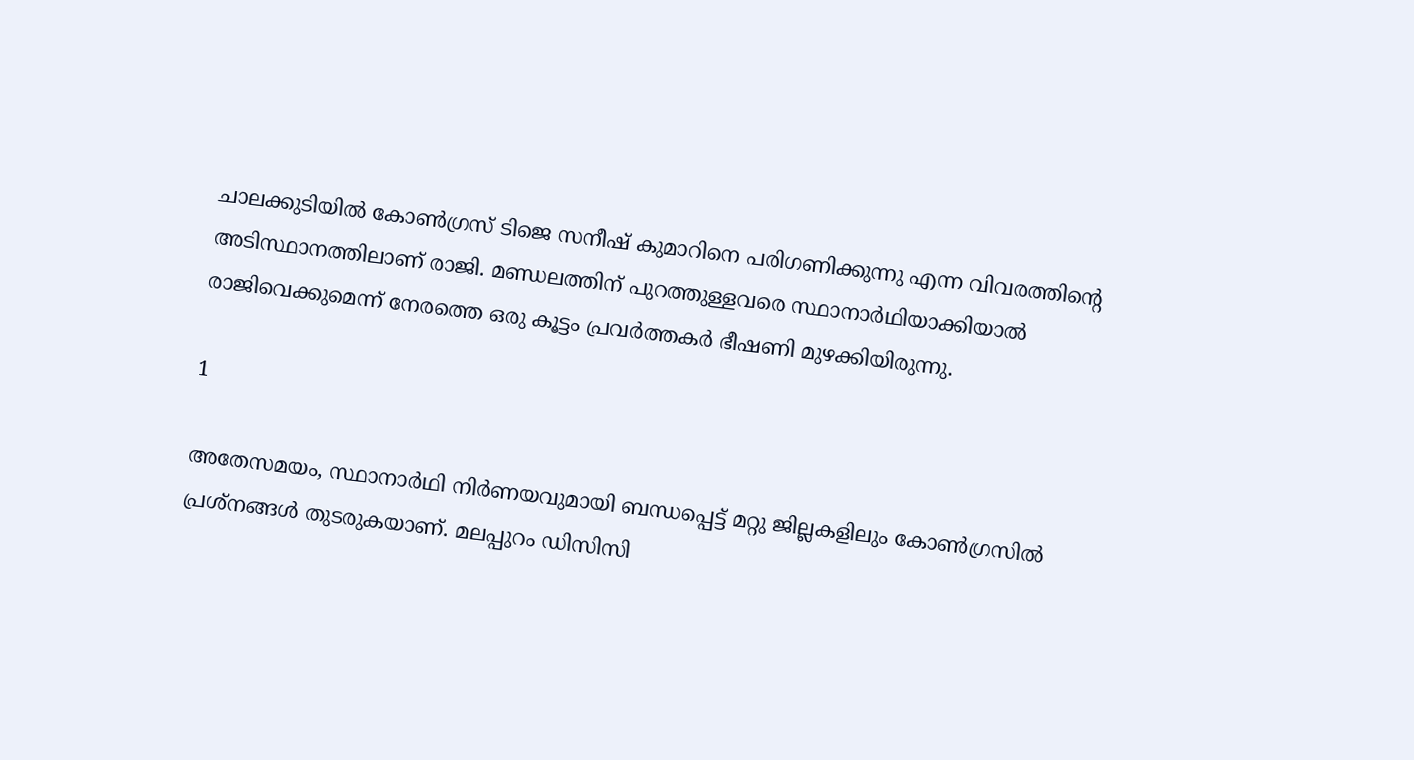ചാലക്കുടിയില്‍ കോണ്‍ഗ്രസ് ടിജെ സനീഷ് കുമാറിനെ പരിഗണിക്കുന്നു എന്ന വിവരത്തിന്റെ അടിസ്ഥാനത്തിലാണ് രാജി. മണ്ഡലത്തിന് പുറത്തുള്ളവരെ സ്ഥാനാര്‍ഥിയാക്കിയാല്‍ രാജിവെക്കുമെന്ന് നേരത്തെ ഒരു കൂട്ടം പ്രവര്‍ത്തകര്‍ ഭീഷണി മുഴക്കിയിരുന്നു.

1

അതേസമയം, സ്ഥാനാര്‍ഥി നിര്‍ണയവുമായി ബന്ധപ്പെട്ട് മറ്റു ജില്ലകളിലും കോണ്‍ഗ്രസില്‍ പ്രശ്‌നങ്ങള്‍ തുടരുകയാണ്. മലപ്പുറം ഡിസിസി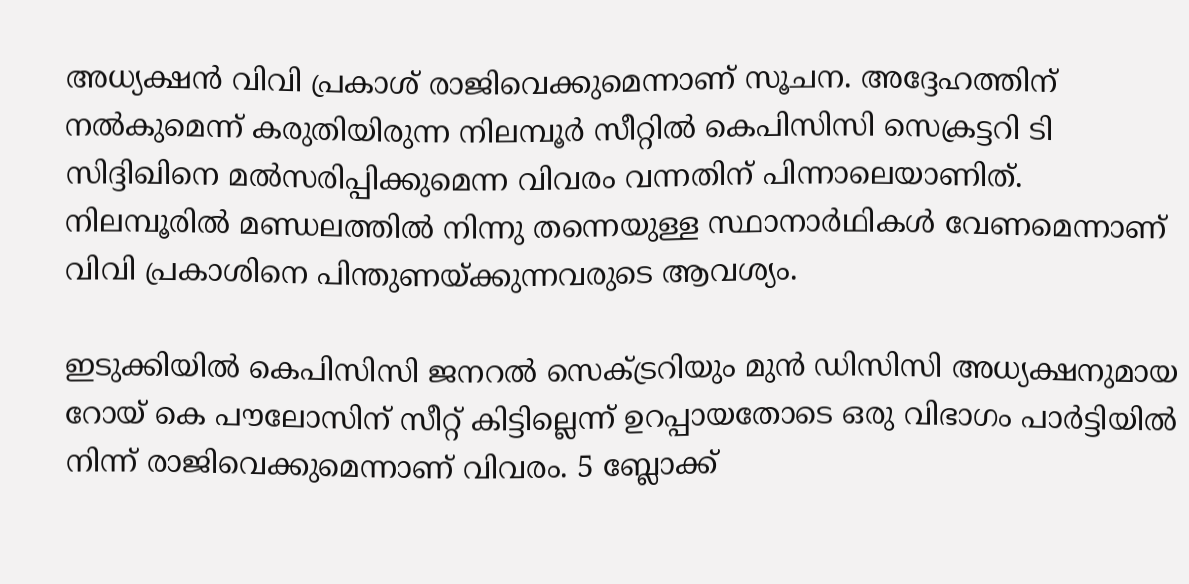അധ്യക്ഷന്‍ വിവി പ്രകാശ് രാജിവെക്കുമെന്നാണ് സൂചന. അദ്ദേഹത്തിന് നല്‍കുമെന്ന് കരുതിയിരുന്ന നിലമ്പൂര്‍ സീറ്റില്‍ കെപിസിസി സെക്രട്ടറി ടി സിദ്ദിഖിനെ മല്‍സരിപ്പിക്കുമെന്ന വിവരം വന്നതിന് പിന്നാലെയാണിത്. നിലമ്പൂരില്‍ മണ്ഡലത്തില്‍ നിന്നു തന്നെയുള്ള സ്ഥാനാര്‍ഥികള്‍ വേണമെന്നാണ് വിവി പ്രകാശിനെ പിന്തുണയ്ക്കുന്നവരുടെ ആവശ്യം.

ഇടുക്കിയില്‍ കെപിസിസി ജനറല്‍ സെക്ട്രറിയും മുന്‍ ഡിസിസി അധ്യക്ഷനുമായ റോയ് കെ പൗലോസിന് സീറ്റ് കിട്ടില്ലെന്ന് ഉറപ്പായതോടെ ഒരു വിഭാഗം പാര്‍ട്ടിയില്‍ നിന്ന് രാജിവെക്കുമെന്നാണ് വിവരം. 5 ബ്ലോക്ക്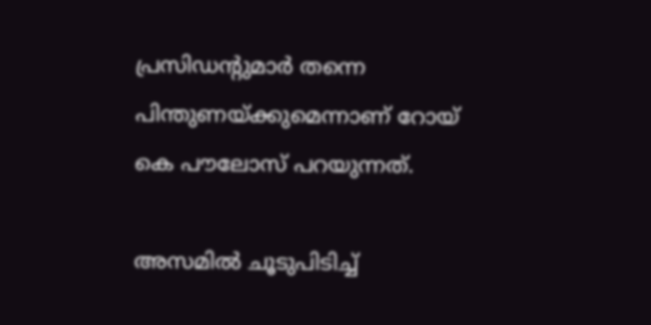പ്രസിഡന്റുമാര്‍ തന്നെ പിന്തുണയ്ക്കുമെന്നാണ് റോയ് കെ പൗലോസ് പറയുന്നത്.

അസമില്‍ ചൂടുപിടിച്ച്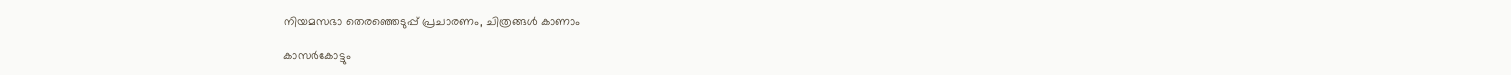നിയമസഭാ തെരഞ്ഞെടുപ്പ് പ്രചാരണം, ചിത്രങ്ങള്‍ കാണാം

കാസര്‍കോട്ടും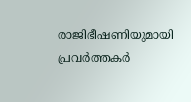രാജിഭീഷണിയുമായി പ്രവര്‍ത്തകര്‍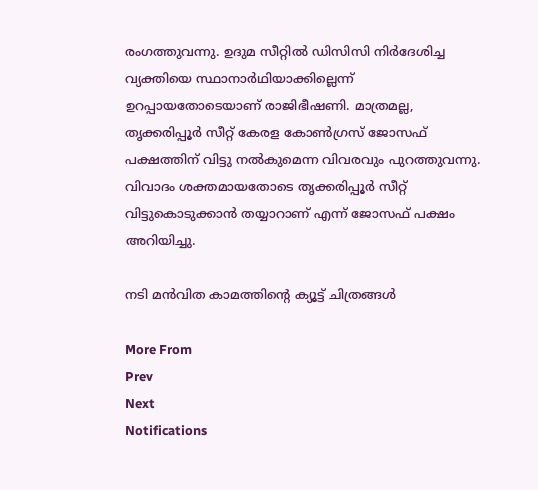രംഗത്തുവന്നു. ഉദുമ സീറ്റില്‍ ഡിസിസി നിര്‍ദേശിച്ച വ്യക്തിയെ സ്ഥാനാര്‍ഥിയാക്കില്ലെന്ന് ഉറപ്പായതോടെയാണ് രാജിഭീഷണി. മാത്രമല്ല, തൃക്കരിപ്പൂര്‍ സീറ്റ് കേരള കോണ്‍ഗ്രസ് ജോസഫ് പക്ഷത്തിന് വിട്ടു നല്‍കുമെന്ന വിവരവും പുറത്തുവന്നു. വിവാദം ശക്തമായതോടെ തൃക്കരിപ്പൂര്‍ സീറ്റ് വിട്ടുകൊടുക്കാന്‍ തയ്യാറാണ് എന്ന് ജോസഫ് പക്ഷം അറിയിച്ചു.

നടി മന്‍വിത കാമത്തിന്റെ ക്യൂട്ട് ചിത്രങ്ങള്‍

More From
Prev
Next
Notifications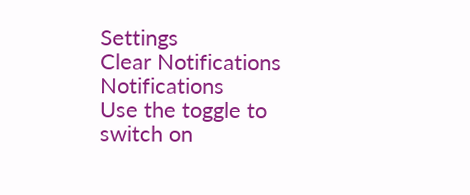Settings
Clear Notifications
Notifications
Use the toggle to switch on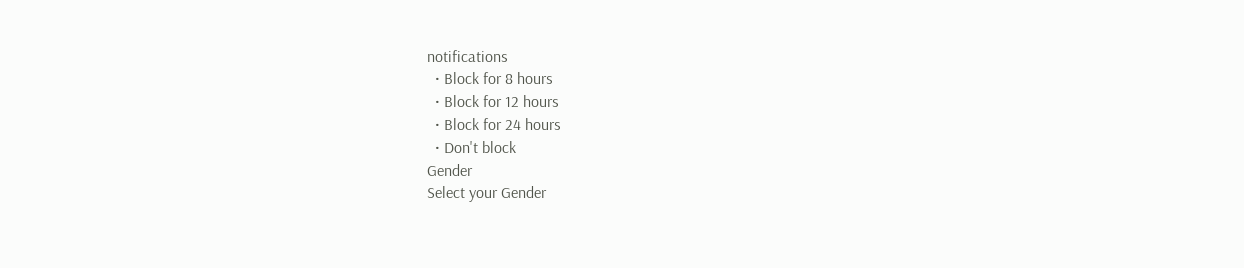notifications
  • Block for 8 hours
  • Block for 12 hours
  • Block for 24 hours
  • Don't block
Gender
Select your Gender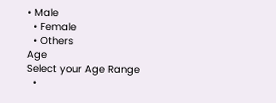• Male
  • Female
  • Others
Age
Select your Age Range
  •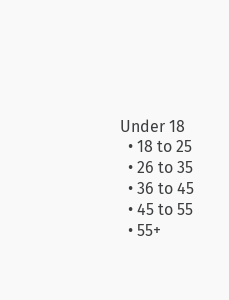Under 18
  • 18 to 25
  • 26 to 35
  • 36 to 45
  • 45 to 55
  • 55+